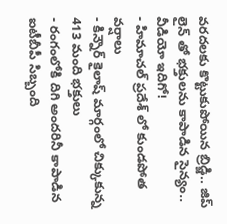వరదలకు కొట్టుకుపోయిన బ్రిడ్జి.. జిప్ లైన్ తో భక్తులను కాపాడిన సైన్యం.. వీడియో ఇదిగో!
- హిమాచల్ ప్రదేశ్ లో కుండపోత వర్షాలు
- కిన్నౌర్ కైలాష్ మార్గంలో చిక్కుకున్న 413 మంది భక్తులు
- రంగంలోకి దిగి అందరినీ కాపాడిన ఐటీబీపీ సిబ్బంది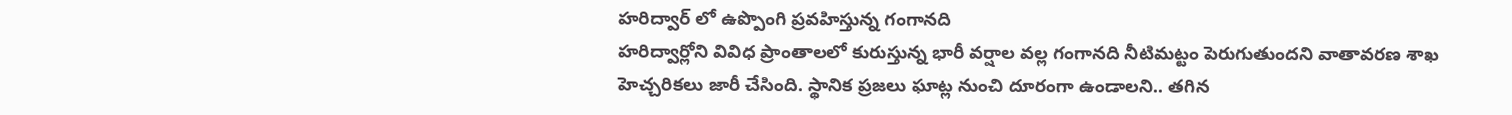హరిద్వార్ లో ఉప్పొంగి ప్రవహిస్తున్న గంగానది
హరిద్వార్లోని వివిధ ప్రాంతాలలో కురుస్తున్న భారీ వర్షాల వల్ల గంగానది నీటిమట్టం పెరుగుతుందని వాతావరణ శాఖ హెచ్చరికలు జారీ చేసింది. స్థానిక ప్రజలు ఘాట్ల నుంచి దూరంగా ఉండాలని.. తగిన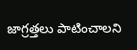జాగ్రత్తలు పాటించాలని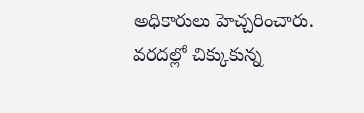అధికారులు హెచ్చరించారు. వరదల్లో చిక్కుకున్న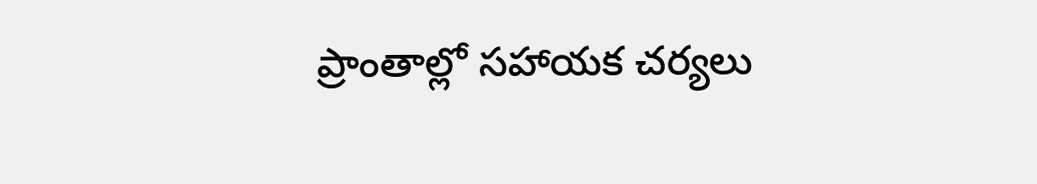ప్రాంతాల్లో సహాయక చర్యలు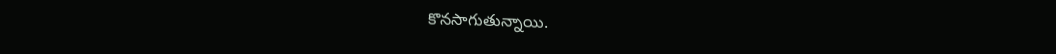కొనసాగుతున్నాయి.